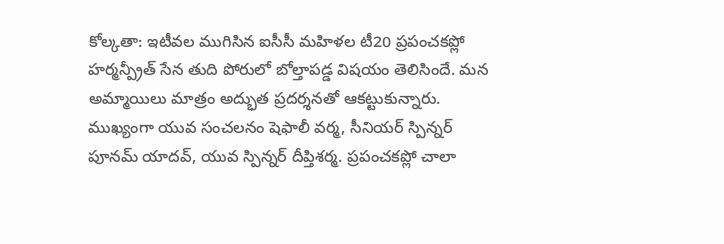కోల్కతా: ఇటీవల ముగిసిన ఐసీసీ మహిళల టీ20 ప్రపంచకప్లో హర్మన్ప్రీత్ సేన తుది పోరులో బోల్తాపడ్డ విషయం తెలిసిందే. మన అమ్మాయిలు మాత్రం అద్భుత ప్రదర్శనతో ఆకట్టుకున్నారు. ముఖ్యంగా యువ సంచలనం షెఫాలీ వర్మ, సీనియర్ స్పిన్నర్ పూనమ్ యాదవ్, యువ స్పిన్నర్ దీప్తిశర్మ. ప్రపంచకప్లో చాలా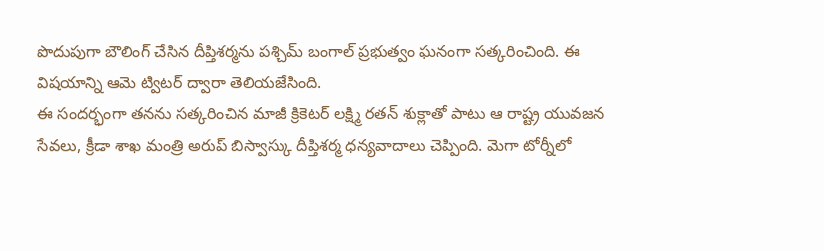పొదుపుగా బౌలింగ్ చేసిన దీప్తిశర్మను పశ్చిమ్ బంగాల్ ప్రభుత్వం ఘనంగా సత్కరించింది. ఈ విషయాన్ని ఆమె ట్విటర్ ద్వారా తెలియజేసింది.
ఈ సందర్భంగా తనను సత్కరించిన మాజీ క్రికెటర్ లక్ష్మి రతన్ శుక్లాతో పాటు ఆ రాష్ట్ర యువజన సేవలు, క్రీడా శాఖ మంత్రి అరుప్ బిస్వాస్కు దీప్తిశర్మ ధన్యవాదాలు చెప్పింది. మెగా టోర్నీలో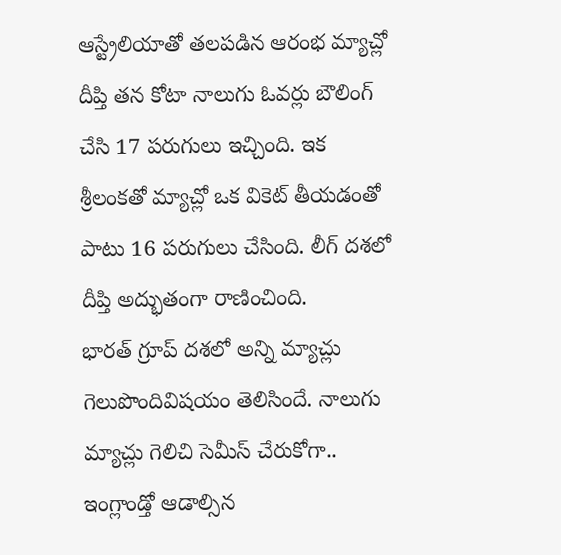ఆస్ట్రేలియాతో తలపడిన ఆరంభ మ్యాచ్లో దీప్తి తన కోటా నాలుగు ఓవర్లు బౌలింగ్ చేసి 17 పరుగులు ఇచ్చింది. ఇక శ్రీలంకతో మ్యాచ్లో ఒక వికెట్ తీయడంతో పాటు 16 పరుగులు చేసింది. లీగ్ దశలో దీప్తి అద్భుతంగా రాణించింది.
భారత్ గ్రూప్ దశలో అన్ని మ్యాచ్లు గెలుపొందివిషయం తెలిసిందే. నాలుగు మ్యాచ్లు గెలిచి సెమీస్ చేరుకోగా.. ఇంగ్లాండ్తో ఆడాల్సిన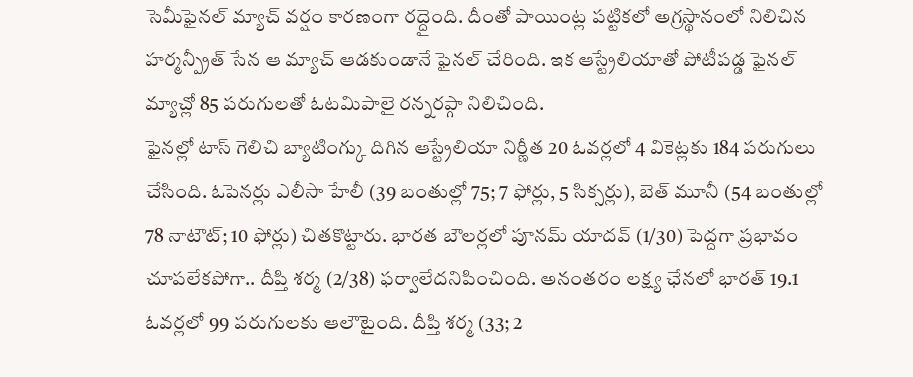సెమీఫైనల్ మ్యాచ్ వర్షం కారణంగా రద్దైంది. దీంతో పాయింట్ల పట్టికలో అగ్రస్థానంలో నిలిచిన హర్మన్ప్రీత్ సేన ఆ మ్యాచ్ ఆడకుండానే ఫైనల్ చేరింది. ఇక ఆస్ట్రేలియాతో పోటీపడ్డ ఫైనల్ మ్యాచ్లో 85 పరుగులతో ఓటమిపాలై రన్నరప్గా నిలిచింది.
ఫైనల్లో టాస్ గెలిచి బ్యాటింగ్కు దిగిన ఆస్ట్రేలియా నిర్ణీత 20 ఓవర్లలో 4 వికెట్లకు 184 పరుగులు చేసింది. ఓపెనర్లు ఎలీసా హేలీ (39 బంతుల్లో 75; 7 ఫోర్లు, 5 సిక్సర్లు), బెత్ మూనీ (54 బంతుల్లో 78 నాటౌట్; 10 ఫోర్లు) చితకొట్టారు. భారత బౌలర్లలో పూనమ్ యాదవ్ (1/30) పెద్దగా ప్రభావం చూపలేకపోగా.. దీప్తి శర్మ (2/38) ఫర్వాలేదనిపించింది. అనంతరం లక్ష్య ఛేనలో భారత్ 19.1 ఓవర్లలో 99 పరుగులకు ఆలౌటైంది. దీప్తి శర్మ (33; 2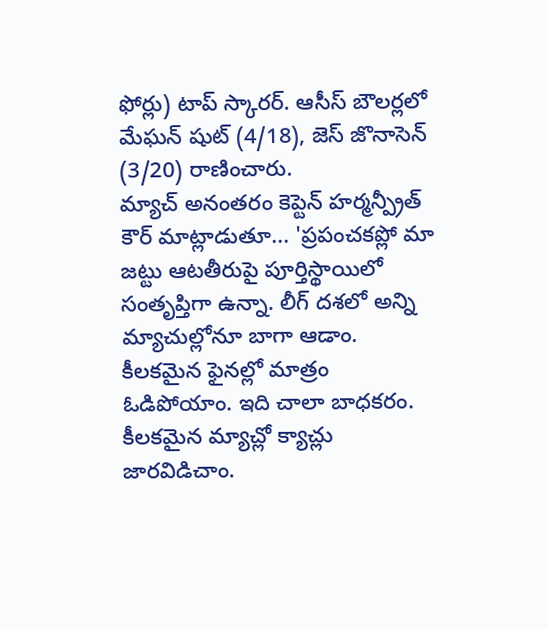ఫోర్లు) టాప్ స్కారర్. ఆసీస్ బౌలర్లలో మేఘన్ షుట్ (4/18), జెస్ జొనాసెన్ (3/20) రాణించారు.
మ్యాచ్ అనంతరం కెప్టెన్ హర్మన్ప్రీత్ కౌర్ మాట్లాడుతూ... 'ప్రపంచకప్లో మా జట్టు ఆటతీరుపై పూర్తిస్థాయిలో సంతృప్తిగా ఉన్నా. లీగ్ దశలో అన్ని మ్యాచుల్లోనూ బాగా ఆడాం. కీలకమైన ఫైనల్లో మాత్రం ఓడిపోయాం. ఇది చాలా బాధకరం. కీలకమైన మ్యాచ్లో క్యాచ్లు జారవిడిచాం.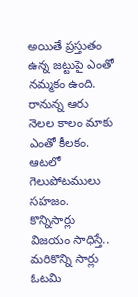అయితే ప్రస్తుతం ఉన్న జట్టుపై ఎంతో నమ్మకం ఉంది. రానున్న ఆరు నెలల కాలం మాకు ఎంతో కీలకం. ఆటలో గెలుపోటములు సహజం. కొన్నిసార్లు విజయం సాధిస్తే.. మరికొన్ని సార్లు ఓటమి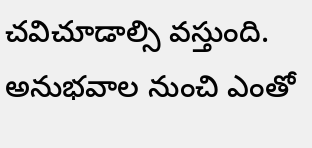చవిచూడాల్సి వస్తుంది. అనుభవాల నుంచి ఎంతో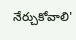నేర్చుకోవాలి'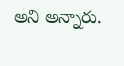అని అన్నారు.